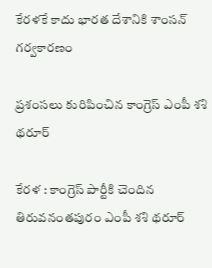కేర‌ళ‌కే కాదు భార‌త దేశానికి శాంస‌న్ గ‌ర్వ‌కార‌ణం

ప్ర‌శంస‌లు కురిపించిన కాంగ్రెస్ ఎంపీ శ‌శి థ‌రూర్

కేర‌ళ : కాంగ్రెస్ పార్టీకి చెందిన తిరువ‌నంత‌పురం ఎంపీ శ‌శి థ‌రూర్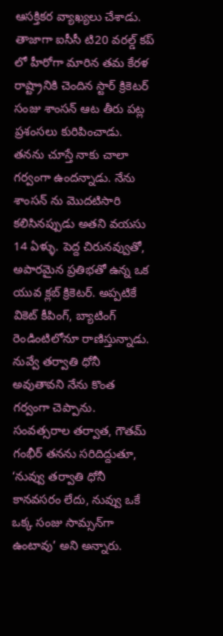ఆస‌క్తిక‌ర వ్యాఖ్య‌లు చేశాడు. తాజాగా ఐసీసీ టి20 వ‌ర‌ల్డ్ క‌ప్ లో హీరోగా మారిన త‌మ కేర‌ళ రాష్ట్రానికి చెందిన స్టార్ క్రికెట‌ర్ సంజు శాంస‌న్ ఆట తీరు ప‌ట్ల ప్ర‌శంస‌లు కురిపించాడు. త‌న‌ను చూస్తే నాకు చాలా గ‌ర్వంగా ఉంద‌న్నాడు. నేను శాంస‌న్ ను మొదటిసారి కలిసినప్పుడు అతని వయసు 14 ఏళ్ళు. పెద్ద చిరునవ్వుతో, అపారమైన ప్రతిభతో ఉన్న ఒక యువ క్లబ్ క్రికెటర్. అప్పటికే వికెట్ కీపింగ్, బ్యాటింగ్ రెండింటిలోనూ రాణిస్తున్నాడు. నువ్వే తర్వాతి ధోనీ అవుతావని నేను కొంత గర్వంగా చెప్పాను. సంవత్సరాల తర్వాత, గౌతమ్ గంభీర్ త‌న‌ను సరిదిద్దుతూ, ‘నువ్వు తర్వాతి ధోనీ కానవసరం లేదు, నువ్వు ఒకే ఒక్క సంజు సామ్సన్‌గా ఉంటావు’ అని అన్నారు.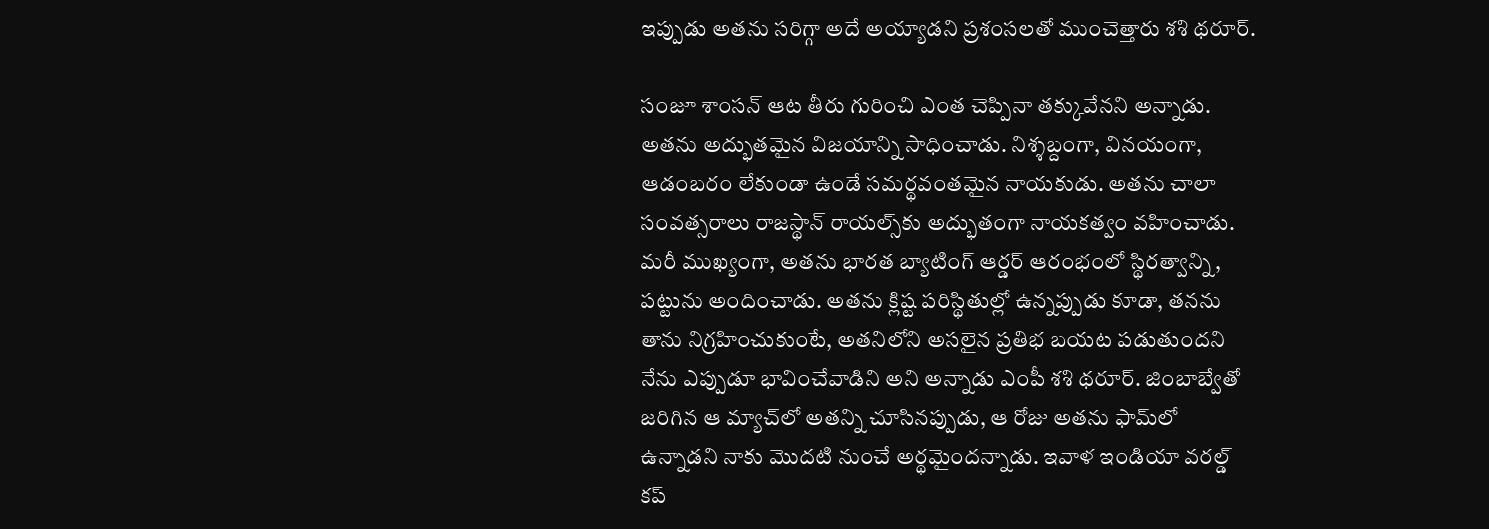ఇప్పుడు అతను సరిగ్గా అదే అయ్యాడని ప్ర‌శంస‌లతో ముంచెత్తారు శ‌శి థ‌రూర్.

సంజూ శాంస‌న్ ఆట తీరు గురించి ఎంత చెప్పినా త‌క్కువేన‌ని అన్నాడు. అతను అద్భుతమైన విజయాన్ని సాధించాడు. నిశ్శబ్దంగా, వినయంగా, ఆడంబరం లేకుండా ఉండే సమర్థవంతమైన నాయకుడు. అతను చాలా సంవత్సరాలు రాజస్థాన్ రాయల్స్‌కు అద్భుతంగా నాయకత్వం వహించాడు. మరీ ముఖ్యంగా, అతను భారత బ్యాటింగ్ ఆర్డర్ ఆరంభంలో స్థిరత్వాన్ని, పట్టును అందించాడు. అతను క్లిష్ట పరిస్థితుల్లో ఉన్నప్పుడు కూడా, తనను తాను నిగ్రహించుకుంటే, అతనిలోని అసలైన ప్రతిభ బయట పడుతుందని నేను ఎప్పుడూ భావించేవాడిని అని అన్నాడు ఎంపీ శ‌శి థ‌రూర్. జింబాబ్వేతో జరిగిన ఆ మ్యాచ్‌లో అతన్ని చూసినప్పుడు, ఆ రోజు అతను ఫామ్‌లో ఉన్నాడని నాకు మొదటి నుంచే అర్థమైందన్నాడు. ఇవాళ ఇండియా వ‌ర‌ల్డ్ క‌ప్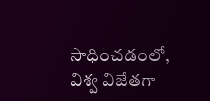సాధించ‌డంలో, విశ్వ విజేత‌గా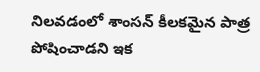నిల‌వ‌డంలో శాంస‌న్ కీల‌క‌మైన పాత్ర పోషించాడ‌ని ఇక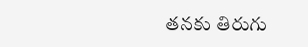త‌న‌కు తిరుగు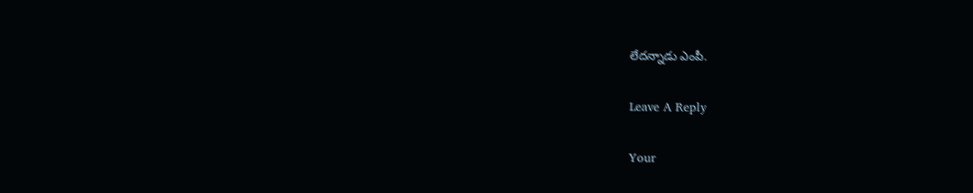లేద‌న్నాడు ఎంపీ.

Leave A Reply

Your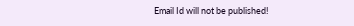Email Id will not be published!